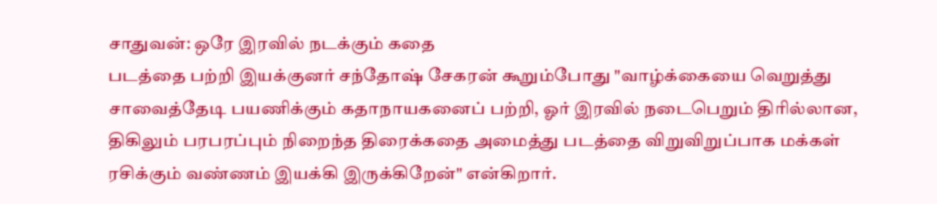சாதுவன்: ஒரே இரவில் நடக்கும் கதை
படத்தை பற்றி இயக்குனர் சந்தோஷ் சேகரன் கூறும்போது "வாழ்க்கையை வெறுத்து சாவைத்தேடி பயணிக்கும் கதாநாயகனைப் பற்றி, ஓர் இரவில் நடைபெறும் திரில்லான, திகிலும் பரபரப்பும் நிறைந்த திரைக்கதை அமைத்து படத்தை விறுவிறுப்பாக மக்கள் ரசிக்கும் வண்ணம் இயக்கி இருக்கிறேன்" என்கிறார்.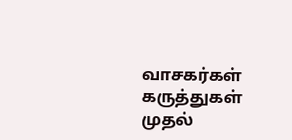வாசகர்கள் கருத்துகள்
முதல்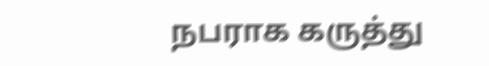நபராக கருத்து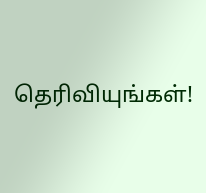தெரிவியுங்கள்!